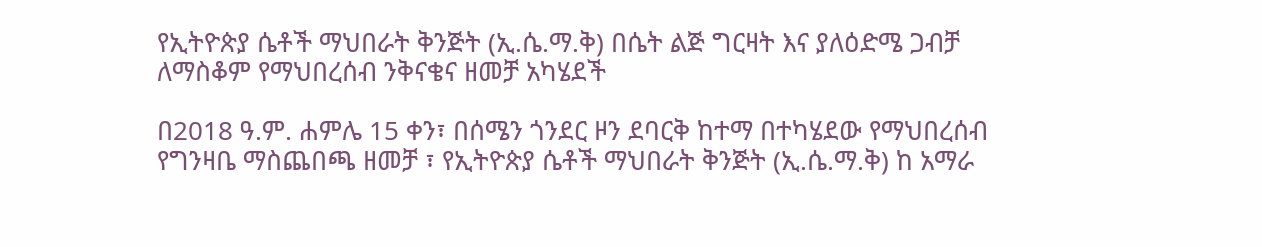የኢትዮጵያ ሴቶች ማህበራት ቅንጅት (ኢ.ሴ.ማ.ቅ) በሴት ልጅ ግርዛት እና ያለዕድሜ ጋብቻ ለማስቆም የማህበረሰብ ንቅናቄና ዘመቻ አካሄደች

በ2018 ዓ.ም. ሐምሌ 15 ቀን፣ በሰሜን ጎንደር ዞን ደባርቅ ከተማ በተካሄደው የማህበረሰብ የግንዛቤ ማስጨበጫ ዘመቻ ፣ የኢትዮጵያ ሴቶች ማህበራት ቅንጅት (ኢ.ሴ.ማ.ቅ) ከ አማራ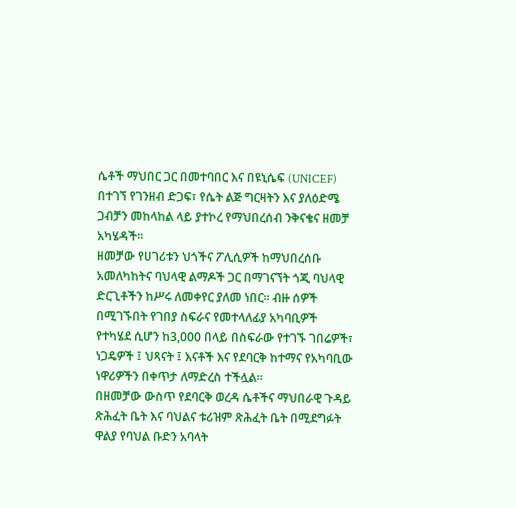ሴቶች ማህበር ጋር በመተባበር እና በዩኒሴፍ (UNICEF) በተገኘ የገንዘብ ድጋፍ፣ የሴት ልጅ ግርዛትን እና ያለዕድሜ ጋብቻን መከላከል ላይ ያተኮረ የማህበረሰብ ንቅናቄና ዘመቻ አካሄዳች።
ዘመቻው የሀገሪቱን ህጎችና ፖሊሲዎች ከማህበረሰቡ አመለካከትና ባህላዊ ልማዶች ጋር በማገናኘት ጎጂ ባህላዊ ድርጊቶችን ከሥሩ ለመቀየር ያለመ ነበር። ብዙ ሰዎች በሚገኙበት የገበያ ስፍራና የመተላለፊያ አካባቢዎች የተካሄደ ሲሆን ከ3,000 በላይ በስፍራው የተገኙ ገበሬዎች፣ ነጋዴዎች ፤ ህጻናት ፤ እናቶች እና የደባርቅ ከተማና የአካባቢው ነዋሪዎችን በቀጥታ ለማድረስ ተችሏል።
በዘመቻው ውስጥ የደባርቅ ወረዳ ሴቶችና ማህበራዊ ጉዳይ ጽሕፈት ቤት እና ባህልና ቱሪዝም ጽሕፈት ቤት በሚደግፉት ዋልያ የባህል ቡድን አባላት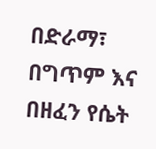በድራማ፣ በግጥም እና በዘፈን የሴት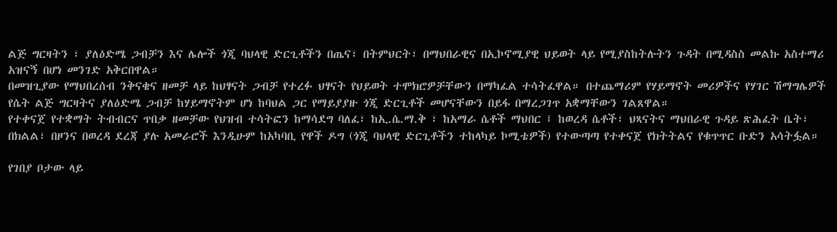ልጅ ግርዛትን ፣ ያለዕድሜ ጋብቻን እና ሌሎች ጎጂ ባህላዊ ድርጊቶችን በጤና፣ በትምህርት፣ በማህበራዊና በኢኮኖሚያዊ ህይወት ላይ የሚያስከትሉትን ጉዳት በሚዳስስ መልኩ አስተማሪ አዝናኝ በሆነ መንገድ አቅርበዋል።
በመዝጊያው የማህበረሰብ ንቅናቄና ዘመቻ ላይ ከህፃናት ጋብቻ የተረፉ ህፃናት የህይወት ተሞክሮዎቻቸውን በማካፈል ተሳትፈዋል። በተጨማሪም የሃይማኖት መሪዎችና የሃገር ሽማግሌዎች የሴት ልጅ ግርዛትና ያለዕድሜ ጋብቻ ከሃይማኖትም ሆነ ከባህል ጋር የማይያያዙ ጎጂ ድርጊቶች መሆናቸውን በይፋ በማረጋገጥ አቋማቸውን ገልጸዋል።
የተቀናጀ የተቋማት ትብብርና ጥበቃ ዘመቻው የህዝብ ተሳትፎን ከማሳደግ ባለፈ፣ ከኢ.ሴ.ማ.ቅ ፣ ከአማራ ሴቶች ማህበር ፤ ከወረዳ ሴቶች፣ ህጻናትና ማህበራዊ ጉዳይ ጽሕፈት ቤት፣ በክልል፣ በዞንና በወረዳ ደረጃ ያሉ አመራሮች እንዲሁም ከአካባቢ የዋች ዶግ (ጎጂ ባህላዊ ድርጊቶችን ተከላካይ ኮሚቴዎች) የተውጣጣ የተቀናጀ የክትትልና የቁጥጥር ቡድን አሳትፏል።

የገበያ ቦታው ላይ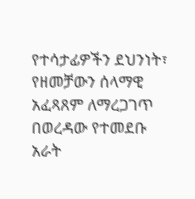የተሳታፊዎችን ደህንነት፣ የዘመቻውን ሰላማዊ አፈጻጸም ለማረጋገጥ በወረዳው የተመደቡ አራት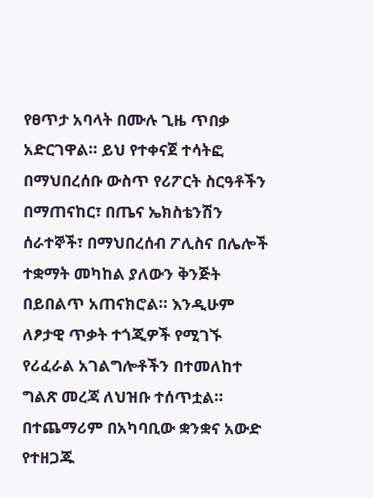የፀጥታ አባላት በሙሉ ጊዜ ጥበቃ አድርገዋል። ይህ የተቀናጀ ተሳትፎ በማህበረሰቡ ውስጥ የሪፖርት ስርዓቶችን በማጠናከር፣ በጤና ኤክስቴንሽን ሰራተኞች፣ በማህበረሰብ ፖሊስና በሌሎች ተቋማት መካከል ያለውን ቅንጅት በይበልጥ አጠናክሮል። እንዲሁም ለፆታዊ ጥቃት ተጎጂዎች የሚገኙ የሪፈራል አገልግሎቶችን በተመለከተ ግልጽ መረጃ ለህዝቡ ተሰጥቷል።
በተጨማሪም በአካባቢው ቋንቋና አውድ የተዘጋጁ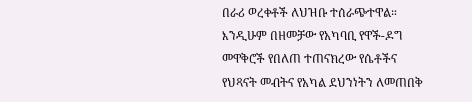በራሪ ወረቀቶች ለህዝቡ ተሰራጭተዋል። እንዲሁም በዘመቻው የአካባቢ የዋች-ዶግ መዋቅሮች የበለጠ ተጠናክረው የሴቶችና የህጻናት መብትና የአካል ደህንነትን ለመጠበቅ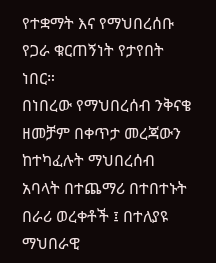የተቋማት እና የማህበረሰቡ የጋራ ቁርጠኝነት የታየበት ነበር።
በነበረው የማህበረሰብ ንቅናቄ ዘመቻም በቀጥታ መረጃውን ከተካፈሉት ማህበረሰብ አባላት በተጨማሪ በተበተኑት በራሪ ወረቀቶች ፤ በተለያዩ ማህበራዊ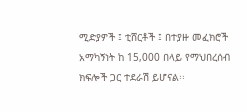ሚድያዎች ፤ ቲሸርቶች ፤ በተያዙ መፈክሮች አማካኝነት ከ 15,000 በላይ የማህበረሰብ ክፍሎች ጋር ተደራሽ ይሆናል፡፡